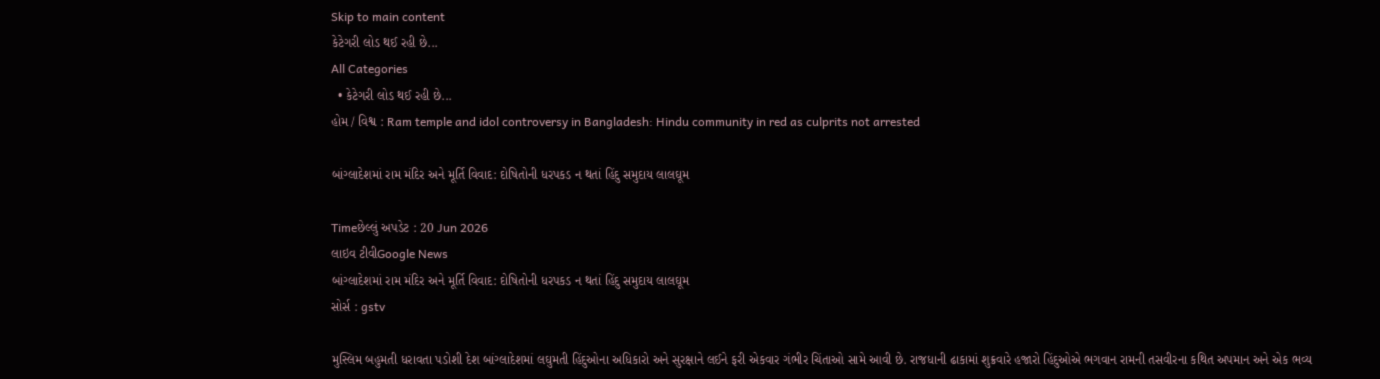Skip to main content
કેટેગરી લોડ થઈ રહી છે...
All Categories
  • કેટેગરી લોડ થઈ રહી છે...
હોમ / વિશ્વ : Ram temple and idol controversy in Bangladesh: Hindu community in red as culprits not arrested

બાંગ્લાદેશમાં રામ મંદિર અને મૂર્તિ વિવાદ: દોષિતોની ધરપકડ ન થતાં હિંદુ સમુદાય લાલઘૂમ

Timeછેલ્લું અપડેટ : 20 Jun 2026
લાઇવ ટીવીGoogle News
બાંગ્લાદેશમાં રામ મંદિર અને મૂર્તિ વિવાદ: દોષિતોની ધરપકડ ન થતાં હિંદુ સમુદાય લાલઘૂમ
સોર્સ : gstv

મુસ્લિમ બહુમતી ધરાવતા પડોશી દેશ બાંગ્લાદેશમાં લઘુમતી હિંદુઓના અધિકારો અને સુરક્ષાને લઈને ફરી એકવાર ગંભીર ચિંતાઓ સામે આવી છે. રાજધાની ઢાકામાં શુક્રવારે હજારો હિંદુઓએ ભગવાન રામની તસવીરના કથિત અપમાન અને એક ભવ્ય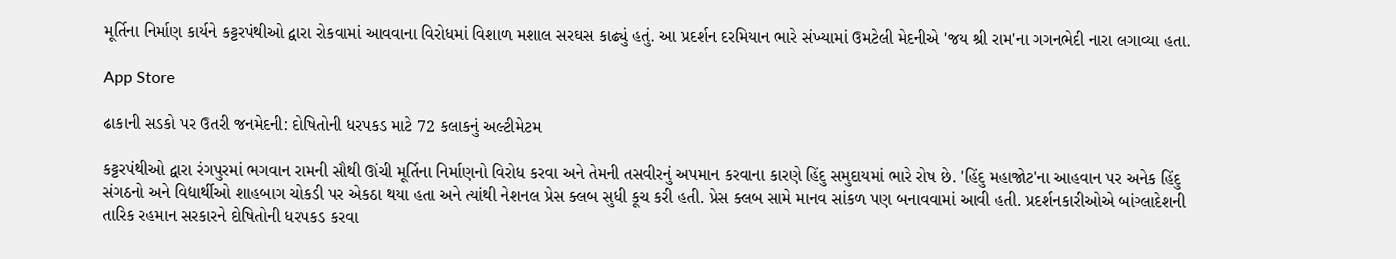મૂર્તિના નિર્માણ કાર્યને કટ્ટરપંથીઓ દ્વારા રોકવામાં આવવાના વિરોધમાં વિશાળ મશાલ સરઘસ કાઢ્યું હતું. આ પ્રદર્શન દરમિયાન ભારે સંખ્યામાં ઉમટેલી મેદનીએ 'જય શ્રી રામ'ના ગગનભેદી નારા લગાવ્યા હતા.

App Store

ઢાકાની સડકો પર ઉતરી જનમેદની: દોષિતોની ધરપકડ માટે 72 કલાકનું અલ્ટીમેટમ

કટ્ટરપંથીઓ દ્વારા રંગપુરમાં ભગવાન રામની સૌથી ઊંચી મૂર્તિના નિર્માણનો વિરોધ કરવા અને તેમની તસવીરનું અપમાન કરવાના કારણે હિંદુ સમુદાયમાં ભારે રોષ છે. 'હિંદુ મહાજોટ'ના આહવાન પર અનેક હિંદુ સંગઠનો અને વિદ્યાર્થીઓ શાહબાગ ચોકડી પર એકઠા થયા હતા અને ત્યાંથી નેશનલ પ્રેસ ક્લબ સુધી કૂચ કરી હતી. પ્રેસ ક્લબ સામે માનવ સાંકળ પણ બનાવવામાં આવી હતી. પ્રદર્શનકારીઓએ બાંગ્લાદેશની તારિક રહમાન સરકારને દોષિતોની ધરપકડ કરવા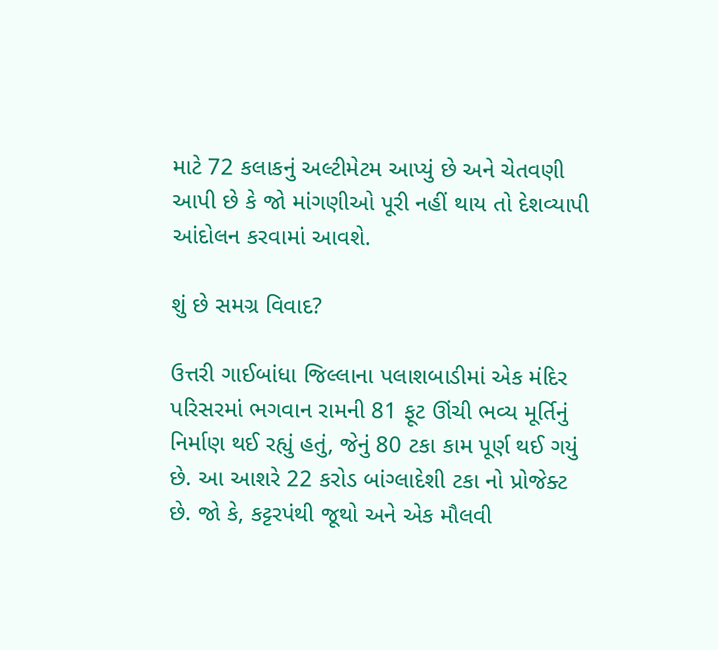માટે 72 કલાકનું અલ્ટીમેટમ આપ્યું છે અને ચેતવણી આપી છે કે જો માંગણીઓ પૂરી નહીં થાય તો દેશવ્યાપી આંદોલન કરવામાં આવશે.

શું છે સમગ્ર વિવાદ?

ઉત્તરી ગાઈબાંધા જિલ્લાના પલાશબાડીમાં એક મંદિર પરિસરમાં ભગવાન રામની 81 ફૂટ ઊંચી ભવ્ય મૂર્તિનું નિર્માણ થઈ રહ્યું હતું, જેનું 80 ટકા કામ પૂર્ણ થઈ ગયું છે. આ આશરે 22 કરોડ બાંગ્લાદેશી ટકા નો પ્રોજેક્ટ છે. જો કે, કટ્ટરપંથી જૂથો અને એક મૌલવી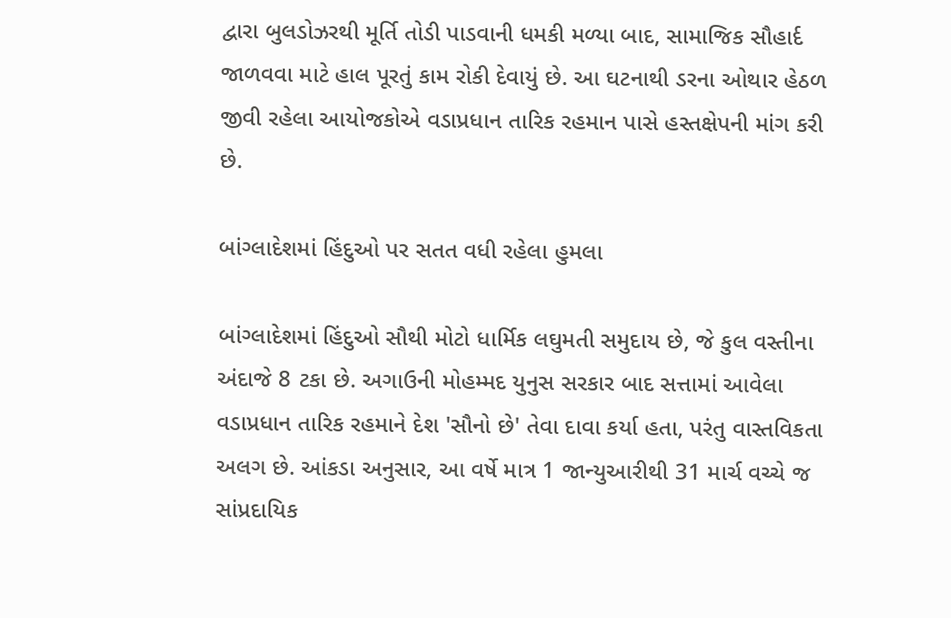દ્વારા બુલડોઝરથી મૂર્તિ તોડી પાડવાની ધમકી મળ્યા બાદ, સામાજિક સૌહાર્દ જાળવવા માટે હાલ પૂરતું કામ રોકી દેવાયું છે. આ ઘટનાથી ડરના ઓથાર હેઠળ જીવી રહેલા આયોજકોએ વડાપ્રધાન તારિક રહમાન પાસે હસ્તક્ષેપની માંગ કરી છે.

બાંગ્લાદેશમાં હિંદુઓ પર સતત વધી રહેલા હુમલા

બાંગ્લાદેશમાં હિંદુઓ સૌથી મોટો ધાર્મિક લઘુમતી સમુદાય છે, જે કુલ વસ્તીના અંદાજે 8 ટકા છે. અગાઉની મોહમ્મદ યુનુસ સરકાર બાદ સત્તામાં આવેલા વડાપ્રધાન તારિક રહમાને દેશ 'સૌનો છે' તેવા દાવા કર્યા હતા, પરંતુ વાસ્તવિકતા અલગ છે. આંકડા અનુસાર, આ વર્ષે માત્ર 1 જાન્યુઆરીથી 31 માર્ચ વચ્ચે જ સાંપ્રદાયિક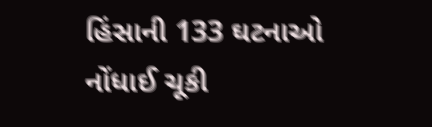હિંસાની 133 ઘટનાઓ નોંધાઈ ચૂકી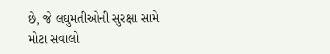છે, જે લઘુમતીઓની સુરક્ષા સામે મોટા સવાલો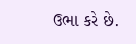ઉભા કરે છે.